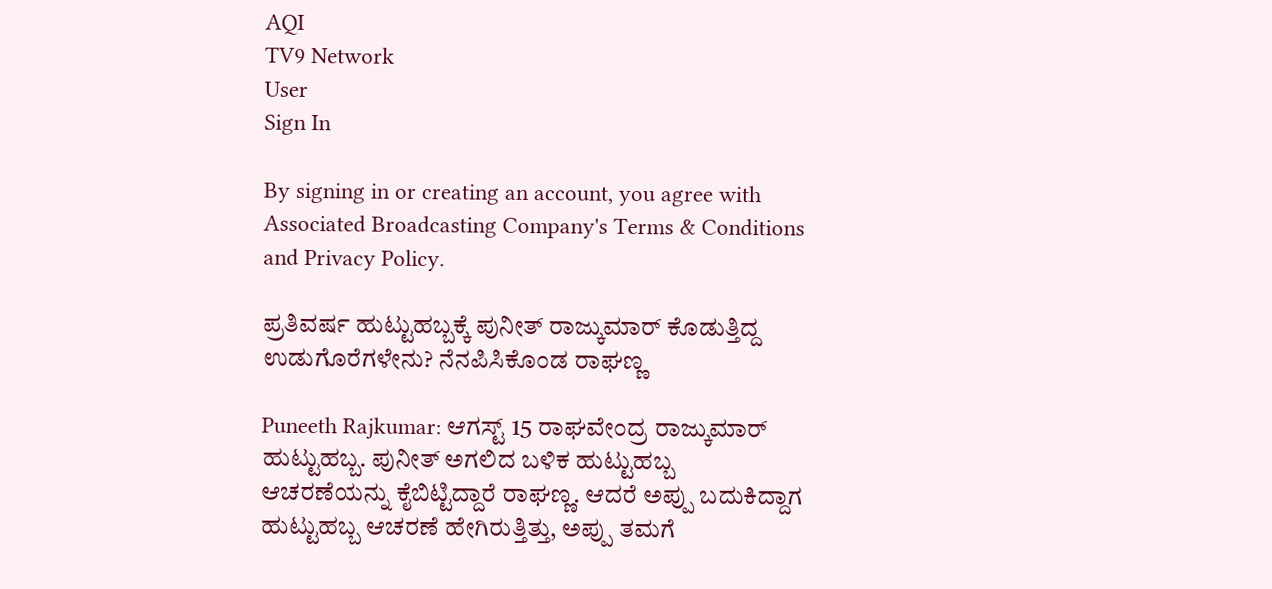AQI
TV9 Network
User
Sign In

By signing in or creating an account, you agree with Associated Broadcasting Company's Terms & Conditions and Privacy Policy.

ಪ್ರತಿವರ್ಷ ಹುಟ್ಟುಹಬ್ಬಕ್ಕೆ ಪುನೀತ್ ರಾಜ್ಕುಮಾರ್ ಕೊಡುತ್ತಿದ್ದ ಉಡುಗೊರೆಗಳೇನು? ನೆನಪಿಸಿಕೊಂಡ ರಾಘಣ್ಣ

Puneeth Rajkumar: ಆಗಸ್ಟ್ 15 ರಾಘವೇಂದ್ರ ರಾಜ್ಕುಮಾರ್ ಹುಟ್ಟುಹಬ್ಬ. ಪುನೀತ್ ಅಗಲಿದ ಬಳಿಕ ಹುಟ್ಟುಹಬ್ಬ ಆಚರಣೆಯನ್ನು ಕೈಬಿಟ್ಟಿದ್ದಾರೆ ರಾಘಣ್ಣ. ಆದರೆ ಅಪ್ಪು ಬದುಕಿದ್ದಾಗ ಹುಟ್ಟುಹಬ್ಬ ಆಚರಣೆ ಹೇಗಿರುತ್ತಿತ್ತು, ಅಪ್ಪು ತಮಗೆ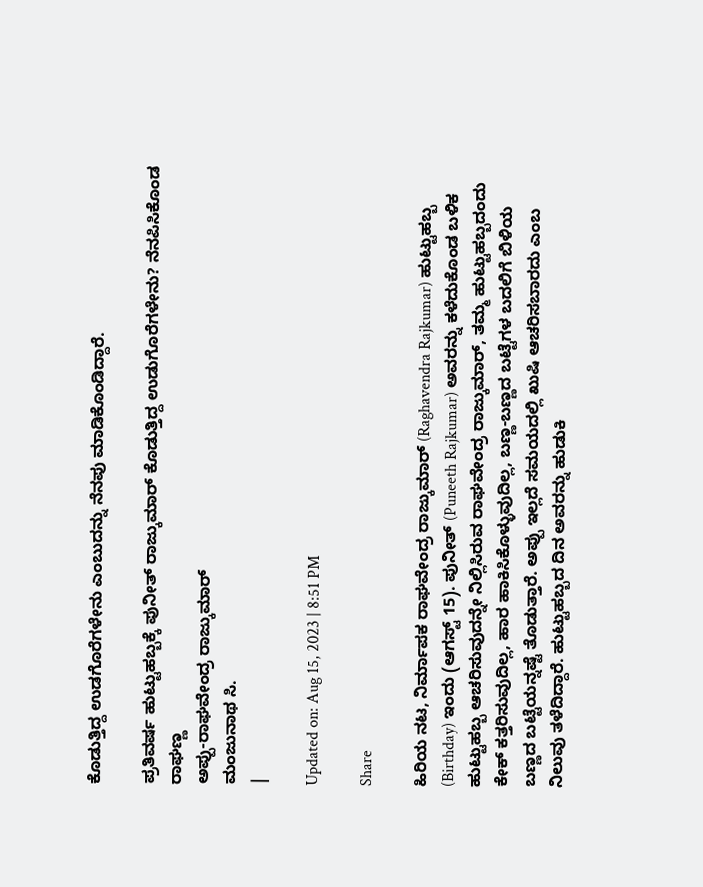ಕೊಡುತ್ತಿದ್ದ ಉಡಗೊರೆಗಳೇನು ಎಂಬುದನ್ನು ನೆನಪು ಮಾಡಿಕೊಂಡಿದ್ದಾರೆ.

ಪ್ರತಿವರ್ಷ ಹುಟ್ಟುಹಬ್ಬಕ್ಕೆ ಪುನೀತ್ ರಾಜ್ಕುಮಾರ್ ಕೊಡುತ್ತಿದ್ದ ಉಡುಗೊರೆಗಳೇನು? ನೆನಪಿಸಿಕೊಂಡ ರಾಘಣ್ಣ
ಅಪ್ಪು-ರಾಘವೇಂದ್ರ ರಾಜ್ಕುಮಾರ್
ಮಂಜುನಾಥ ಸಿ.
|

Updated on: Aug 15, 2023 | 8:51 PM

Share

ಹಿರಿಯ ನಟ, ನಿರ್ಮಾಪಕ ರಾಘವೇಂದ್ರ ರಾಜ್ಕುಮಾರ್ (Raghavendra Rajkumar) ಹುಟ್ಟುಹಬ್ಬ (Birthday) ಇಂದು (ಆಗಸ್ಟ್ 15). ಪುನೀತ್ (Puneeth Rajkumar) ಅವರನ್ನು ಕಳೆದುಕೊಂಡ ಬಳಿಕ ಹುಟ್ಟುಹಬ್ಬ ಆಚರಿಸುವುದನ್ನೇ ನಿಲ್ಲಿಸಿರುವ ರಾಘವೇಂದ್ರ ರಾಜ್ಕುಮಾರ್, ತಮ್ಮ ಹುಟ್ಟುಹಬ್ಬದಂದು ಕೇಕ್ ಕತ್ತರಿಸುವುದಿಲ್ಲ, ಹಾರ ಹಾಕಿಸಿಕೊಳ್ಳುವುದಿಲ್ಲ, ಬಣ್ಣ-ಬಣ್ಣದ ಬಟ್ಟೆಗಳ ಬದಲಿಗೆ ಬಿಳಿಯ ಬಣ್ಣದ ಬಟ್ಟೆಯನ್ನಷ್ಟೆ ತೊಡುತ್ತಾರೆ. ಅಪ್ಪು ಇಲ್ಲದೆ ಸಮಯದಲ್ಲಿ ಖುಷಿ ಆಚರಿಸಬಾರದು ಎಂಬ ನಿಲುವು ತಳೆದಿದ್ದಾರೆ. ಹುಟ್ಟುಹಬ್ಬದ ದಿನ ಅವರನ್ನು ಹುಡುಕಿ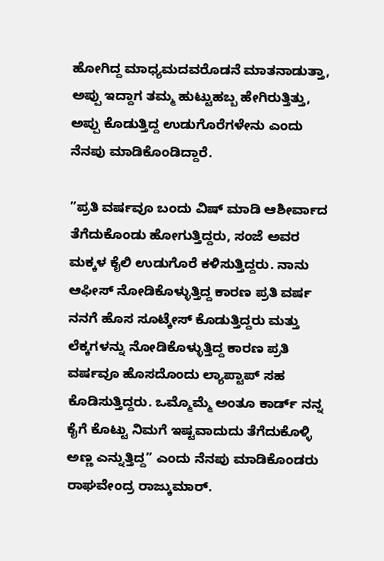ಹೋಗಿದ್ದ ಮಾಧ್ಯಮದವರೊಡನೆ ಮಾತನಾಡುತ್ತಾ, ಅಪ್ಪು ಇದ್ದಾಗ ತಮ್ಮ ಹುಟ್ಟುಹಬ್ಬ ಹೇಗಿರುತ್ತಿತ್ತು, ಅಪ್ಪು ಕೊಡುತ್ತಿದ್ದ ಉಡುಗೊರೆಗಳೇನು ಎಂದು ನೆನಪು ಮಾಡಿಕೊಂಡಿದ್ದಾರೆ.

”ಪ್ರತಿ ವರ್ಷವೂ ಬಂದು ವಿಷ್ ಮಾಡಿ ಆಶೀರ್ವಾದ ತೆಗೆದುಕೊಂಡು ಹೋಗುತ್ತಿದ್ದರು, ಸಂಜೆ ಅವರ ಮಕ್ಕಳ ಕೈಲಿ ಉಡುಗೊರೆ ಕಳಿಸುತ್ತಿದ್ದರು. ನಾನು ಆಫೀಸ್ ನೋಡಿಕೊಳ್ಳುತ್ತಿದ್ದ ಕಾರಣ ಪ್ರತಿ ವರ್ಷ ನನಗೆ ಹೊಸ ಸೂಟ್ಕೇಸ್ ಕೊಡುತ್ತಿದ್ದರು ಮತ್ತು ಲೆಕ್ಕಗಳನ್ನು ನೋಡಿಕೊಳ್ಳುತ್ತಿದ್ದ ಕಾರಣ ಪ್ರತಿ ವರ್ಷವೂ ಹೊಸದೊಂದು ಲ್ಯಾಪ್ಟಾಪ್ ಸಹ ಕೊಡಿಸುತ್ತಿದ್ದರು. ಒಮ್ಮೊಮ್ಮೆ ಅಂತೂ ಕಾರ್ಡ್ ನನ್ನ ಕೈಗೆ ಕೊಟ್ಟು ನಿಮಗೆ ಇಷ್ಟವಾದುದು ತೆಗೆದುಕೊಳ್ಳಿ ಅಣ್ಣ ಎನ್ನುತ್ತಿದ್ದ” ಎಂದು ನೆನಪು ಮಾಡಿಕೊಂಡರು ರಾಘವೇಂದ್ರ ರಾಜ್ಕುಮಾರ್.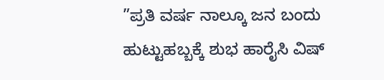”ಪ್ರತಿ ವರ್ಷ ನಾಲ್ಕೂ ಜನ ಬಂದು ಹುಟ್ಟುಹಬ್ಬಕ್ಕೆ ಶುಭ ಹಾರೈಸಿ ವಿಷ್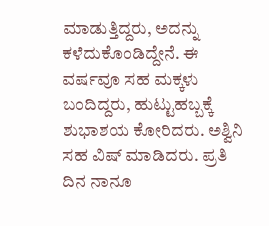ಮಾಡುತ್ತಿದ್ದರು, ಅದನ್ನು ಕಳೆದುಕೊಂಡಿದ್ದೇನೆ. ಈ ವರ್ಷವೂ ಸಹ ಮಕ್ಕಳು ಬಂದಿದ್ದರು, ಹುಟ್ಟುಹಬ್ಬಕ್ಕೆ ಶುಭಾಶಯ ಕೋರಿದರು. ಅಶ್ವಿನಿ ಸಹ ವಿಷ್ ಮಾಡಿದರು. ಪ್ರತಿ ದಿನ ನಾನೂ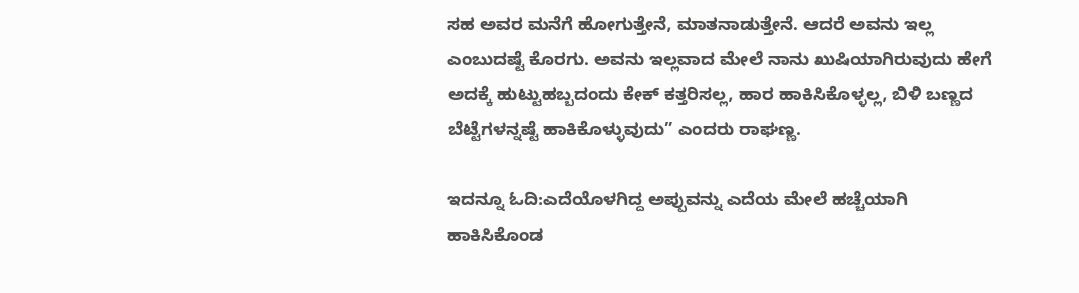ಸಹ ಅವರ ಮನೆಗೆ ಹೋಗುತ್ತೇನೆ, ಮಾತನಾಡುತ್ತೇನೆ. ಆದರೆ ಅವನು ಇಲ್ಲ ಎಂಬುದಷ್ಟೆ ಕೊರಗು. ಅವನು ಇಲ್ಲವಾದ ಮೇಲೆ ನಾನು ಖುಷಿಯಾಗಿರುವುದು ಹೇಗೆ ಅದಕ್ಕೆ ಹುಟ್ಟುಹಬ್ಬದಂದು ಕೇಕ್ ಕತ್ತರಿಸಲ್ಲ, ಹಾರ ಹಾಕಿಸಿಕೊಳ್ಳಲ್ಲ, ಬಿಳಿ ಬಣ್ಣದ ಬೆಟ್ಟೆಗಳನ್ನಷ್ಟೆ ಹಾಕಿಕೊಳ್ಳುವುದು” ಎಂದರು ರಾಘಣ್ಣ.

ಇದನ್ನೂ ಓದಿ:ಎದೆಯೊಳಗಿದ್ದ ಅಪ್ಪುವನ್ನು ಎದೆಯ ಮೇಲೆ ಹಚ್ಚೆಯಾಗಿ ಹಾಕಿಸಿಕೊಂಡ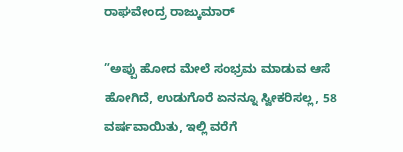ರಾಘವೇಂದ್ರ ರಾಜ್ಕುಮಾರ್

”ಅಪ್ಪು ಹೋದ ಮೇಲೆ ಸಂಭ್ರಮ ಮಾಡುವ ಆಸೆ ಹೋಗಿದೆ, ಉಡುಗೊರೆ ಏನನ್ನೂ ಸ್ವೀಕರಿಸಲ್ಲ, 58 ವರ್ಷವಾಯಿತು, ಇಲ್ಲಿ ವರೆಗೆ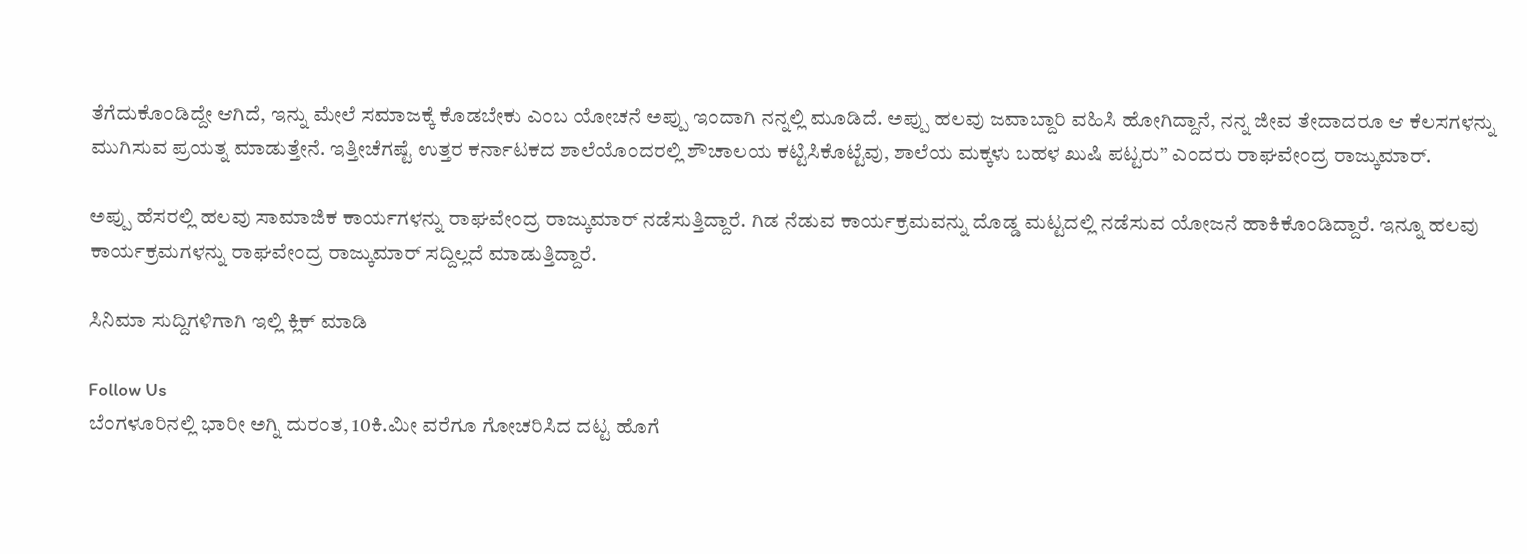ತೆಗೆದುಕೊಂಡಿದ್ದೇ ಆಗಿದೆ, ಇನ್ನು ಮೇಲೆ ಸಮಾಜಕ್ಕೆ ಕೊಡಬೇಕು ಎಂಬ ಯೋಚನೆ ಅಪ್ಪು ಇಂದಾಗಿ ನನ್ನಲ್ಲಿ ಮೂಡಿದೆ. ಅಪ್ಪು ಹಲವು ಜವಾಬ್ದಾರಿ ವಹಿಸಿ ಹೋಗಿದ್ದಾನೆ, ನನ್ನ ಜೀವ ತೇದಾದರೂ ಆ ಕೆಲಸಗಳನ್ನು ಮುಗಿಸುವ ಪ್ರಯತ್ನ ಮಾಡುತ್ತೇನೆ. ಇತ್ತೀಚೆಗಷ್ಟೆ ಉತ್ತರ ಕರ್ನಾಟಕದ ಶಾಲೆಯೊಂದರಲ್ಲಿ ಶೌಚಾಲಯ ಕಟ್ಟಿಸಿಕೊಟ್ಟೆವು, ಶಾಲೆಯ ಮಕ್ಕಳು ಬಹಳ ಖುಷಿ ಪಟ್ಟರು” ಎಂದರು ರಾಘವೇಂದ್ರ ರಾಜ್ಕುಮಾರ್.

ಅಪ್ಪು ಹೆಸರಲ್ಲಿ ಹಲವು ಸಾಮಾಜಿಕ ಕಾರ್ಯಗಳನ್ನು ರಾಘವೇಂದ್ರ ರಾಜ್ಕುಮಾರ್ ನಡೆಸುತ್ತಿದ್ದಾರೆ. ಗಿಡ ನೆಡುವ ಕಾರ್ಯಕ್ರಮವನ್ನು ದೊಡ್ಡ ಮಟ್ಟದಲ್ಲಿ ನಡೆಸುವ ಯೋಜನೆ ಹಾಕಿಕೊಂಡಿದ್ದಾರೆ. ಇನ್ನೂ ಹಲವು ಕಾರ್ಯಕ್ರಮಗಳನ್ನು ರಾಘವೇಂದ್ರ ರಾಜ್ಕುಮಾರ್ ಸದ್ದಿಲ್ಲದೆ ಮಾಡುತ್ತಿದ್ದಾರೆ.

ಸಿನಿಮಾ ಸುದ್ದಿಗಳಿಗಾಗಿ ಇಲ್ಲಿ ಕ್ಲಿಕ್ ಮಾಡಿ

Follow Us
ಬೆಂಗಳೂರಿನಲ್ಲಿ ಭಾರೀ ಅಗ್ನಿ ದುರಂತ, 10ಕಿ.ಮೀ ವರೆಗೂ ಗೋಚರಿಸಿದ ದಟ್ಟ ಹೊಗೆ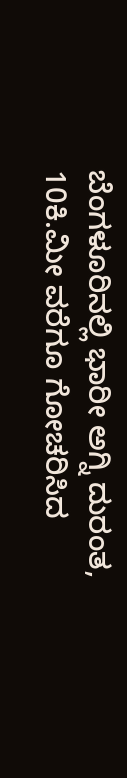ಬೆಂಗಳೂರಿನಲ್ಲಿ ಭಾರೀ ಅಗ್ನಿ ದುರಂತ, 10ಕಿ.ಮೀ ವರೆಗೂ ಗೋಚರಿಸಿದ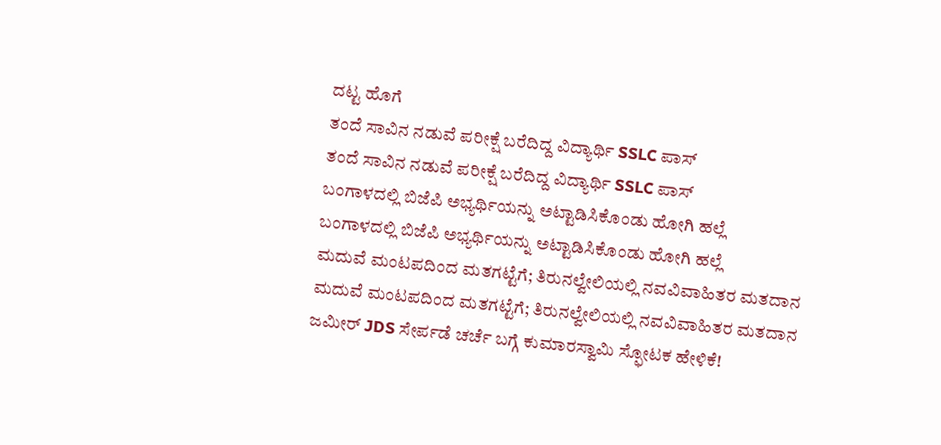ದಟ್ಟ ಹೊಗೆ
ತಂದೆ ಸಾವಿನ ನಡುವೆ ಪರೀಕ್ಷೆ ಬರೆದಿದ್ದ ವಿದ್ಯಾರ್ಥಿ SSLC ಪಾಸ್
ತಂದೆ ಸಾವಿನ ನಡುವೆ ಪರೀಕ್ಷೆ ಬರೆದಿದ್ದ ವಿದ್ಯಾರ್ಥಿ SSLC ಪಾಸ್
ಬಂಗಾಳದಲ್ಲಿ ಬಿಜೆಪಿ ಅಭ್ಯರ್ಥಿಯನ್ನು ಅಟ್ಟಾಡಿಸಿಕೊಂಡು ಹೋಗಿ ಹಲ್ಲೆ
ಬಂಗಾಳದಲ್ಲಿ ಬಿಜೆಪಿ ಅಭ್ಯರ್ಥಿಯನ್ನು ಅಟ್ಟಾಡಿಸಿಕೊಂಡು ಹೋಗಿ ಹಲ್ಲೆ
ಮದುವೆ ಮಂಟಪದಿಂದ ಮತಗಟ್ಟೆಗೆ; ತಿರುನಲ್ವೇಲಿಯಲ್ಲಿ ನವವಿವಾಹಿತರ ಮತದಾನ
ಮದುವೆ ಮಂಟಪದಿಂದ ಮತಗಟ್ಟೆಗೆ; ತಿರುನಲ್ವೇಲಿಯಲ್ಲಿ ನವವಿವಾಹಿತರ ಮತದಾನ
ಜಮೀರ್ JDS ಸೇರ್ಪಡೆ ಚರ್ಚೆ ಬಗ್ಗೆ ಕುಮಾರಸ್ವಾಮಿ ಸ್ಫೋಟಕ ಹೇಳಿಕೆ!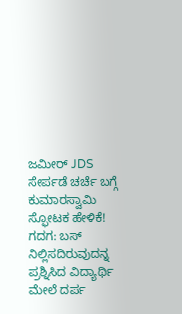ಜಮೀರ್ JDS ಸೇರ್ಪಡೆ ಚರ್ಚೆ ಬಗ್ಗೆ ಕುಮಾರಸ್ವಾಮಿ ಸ್ಫೋಟಕ ಹೇಳಿಕೆ!
ಗದಗ: ಬಸ್ ನಿಲ್ಲಿಸದಿರುವುದನ್ನ ಪ್ರಶ್ನಿಸಿದ ವಿದ್ಯಾರ್ಥಿ ಮೇಲೆ ದರ್ಪ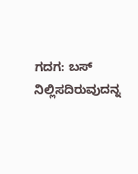ಗದಗ: ಬಸ್ ನಿಲ್ಲಿಸದಿರುವುದನ್ನ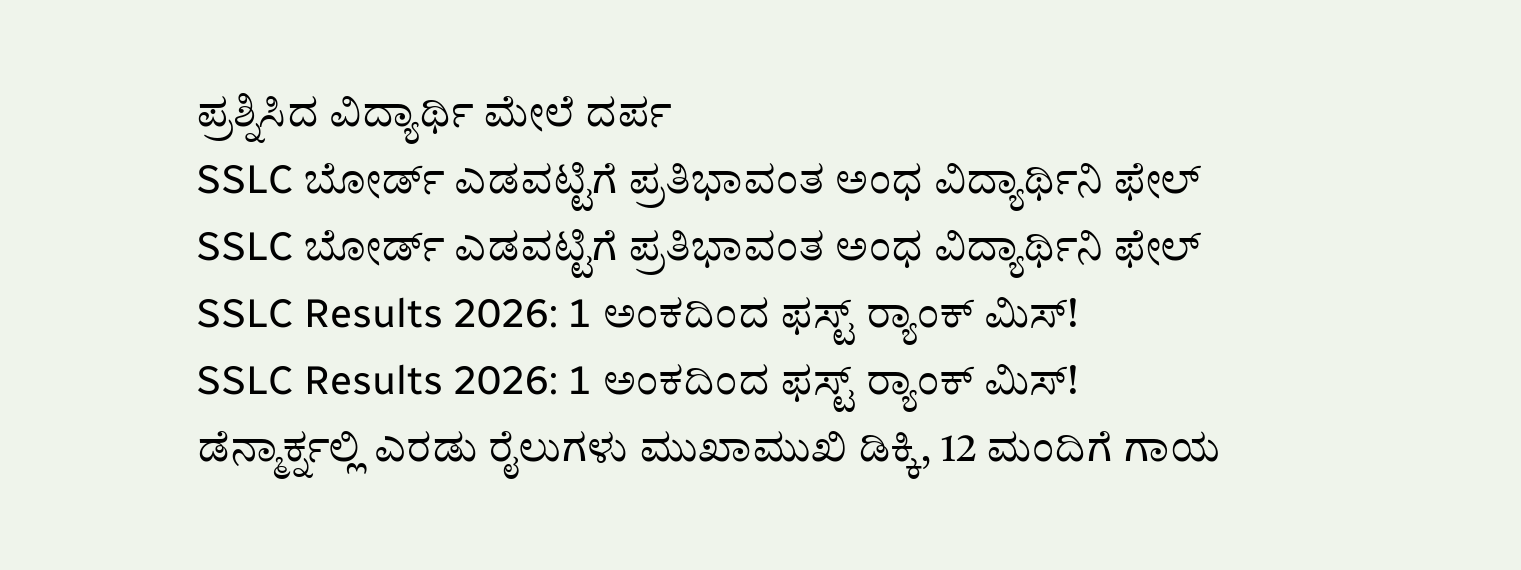ಪ್ರಶ್ನಿಸಿದ ವಿದ್ಯಾರ್ಥಿ ಮೇಲೆ ದರ್ಪ
SSLC ಬೋರ್ಡ್ ಎಡವಟ್ಟಿಗೆ ಪ್ರತಿಭಾವಂತ ಅಂಧ ವಿದ್ಯಾರ್ಥಿನಿ ಫೇಲ್
SSLC ಬೋರ್ಡ್ ಎಡವಟ್ಟಿಗೆ ಪ್ರತಿಭಾವಂತ ಅಂಧ ವಿದ್ಯಾರ್ಥಿನಿ ಫೇಲ್
SSLC Results 2026: 1 ಅಂಕದಿಂದ ಫಸ್ಟ್ ರ‍್ಯಾಂಕ್ ಮಿಸ್!
SSLC Results 2026: 1 ಅಂಕದಿಂದ ಫಸ್ಟ್ ರ‍್ಯಾಂಕ್ ಮಿಸ್!
ಡೆನ್ಮಾರ್ಕ್ನಲ್ಲಿ ಎರಡು ರೈಲುಗಳು ಮುಖಾಮುಖಿ ಡಿಕ್ಕಿ, 12 ಮಂದಿಗೆ ಗಾಯ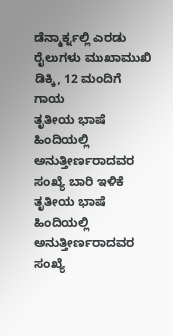ಡೆನ್ಮಾರ್ಕ್ನಲ್ಲಿ ಎರಡು ರೈಲುಗಳು ಮುಖಾಮುಖಿ ಡಿಕ್ಕಿ, 12 ಮಂದಿಗೆ ಗಾಯ
ತೃತೀಯ ಭಾಷೆ ಹಿಂದಿಯಲ್ಲಿ ಅನುತ್ತೀರ್ಣರಾದವರ ಸಂಖ್ಯೆ ಬಾರಿ ಇಳಿಕೆ
ತೃತೀಯ ಭಾಷೆ ಹಿಂದಿಯಲ್ಲಿ ಅನುತ್ತೀರ್ಣರಾದವರ ಸಂಖ್ಯೆ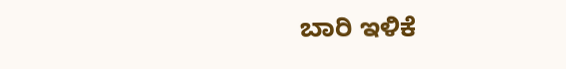ಬಾರಿ ಇಳಿಕೆ